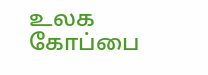உலக கோப்பை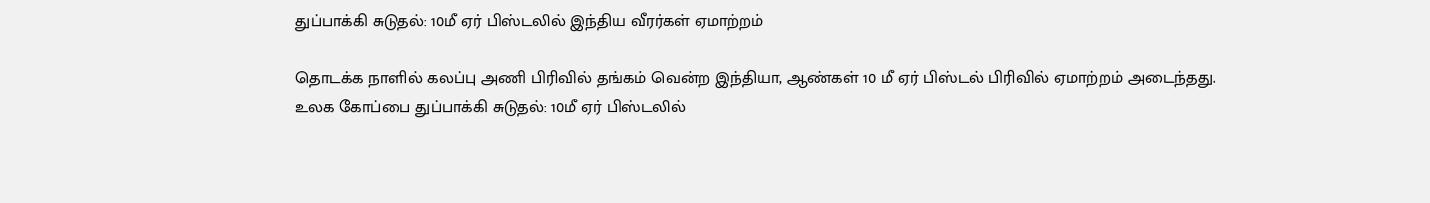துப்பாக்கி சுடுதல்: 10மீ ஏர் பிஸ்டலில் இந்திய வீரர்கள் ஏமாற்றம்

தொடக்க நாளில் கலப்பு அணி பிரிவில் தங்கம் வென்ற இந்தியா, ஆண்கள் 10 மீ ஏர் பிஸ்டல் பிரிவில் ஏமாற்றம் அடைந்தது.
உலக கோப்பை துப்பாக்கி சுடுதல்: 10மீ ஏர் பிஸ்டலில்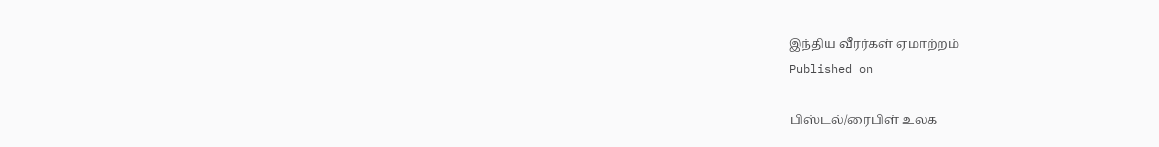இந்திய வீரர்கள் ஏமாற்றம்
Published on

பிஸ்டல்/ரைபிள் உலக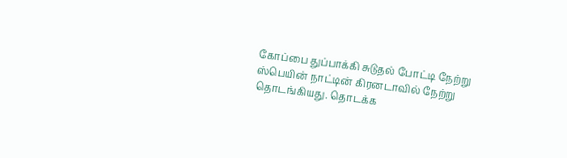கோப்பை துப்பாக்கி சுடுதல் போட்டி நேற்று ஸ்பெயின் நாட்டின் கிரனடாவில் நேற்று தொடங்கியது. தொடக்க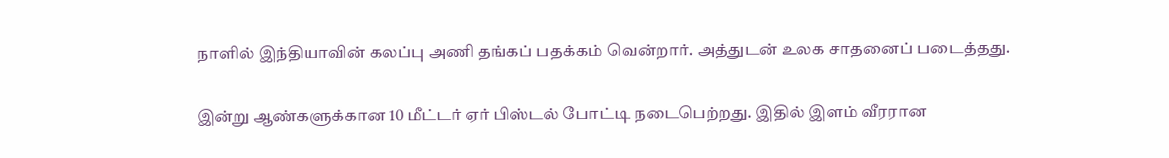நாளில் இந்தியாவின் கலப்பு அணி தங்கப் பதக்கம் வென்றார். அத்துடன் உலக சாதனைப் படைத்தது.

இன்று ஆண்களுக்கான 10 மீட்டர் ஏர் பிஸ்டல் போட்டி நடைபெற்றது. இதில் இளம் வீரரான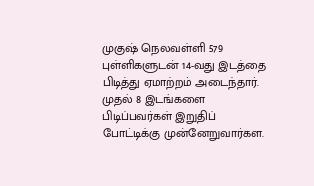முகுஷ் நெலவள்ளி 579 புள்ளிகளுடன் 14-வது இடத்தை பிடித்து ஏமாற்றம் அடைந்தார். முதல் 8 இடங்களை பிடிப்பவர்கள் இறுதிப் போட்டிக்கு முன்னேறுவார்கள.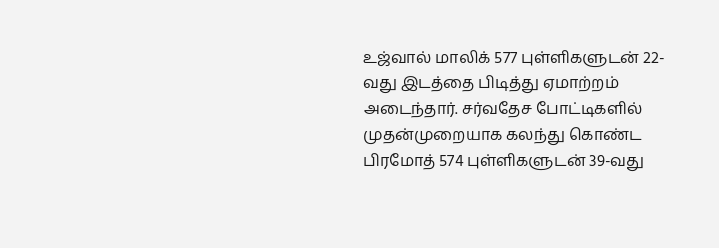உஜ்வால் மாலிக் 577 புள்ளிகளுடன் 22-வது இடத்தை பிடித்து ஏமாற்றம் அடைந்தார். சர்வதேச போட்டிகளில் முதன்முறையாக கலந்து கொண்ட பிரமோத் 574 புள்ளிகளுடன் 39-வது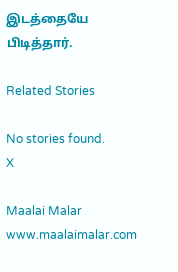இடத்தையே பிடித்தார்.

Related Stories

No stories found.
X

Maalai Malar
www.maalaimalar.com